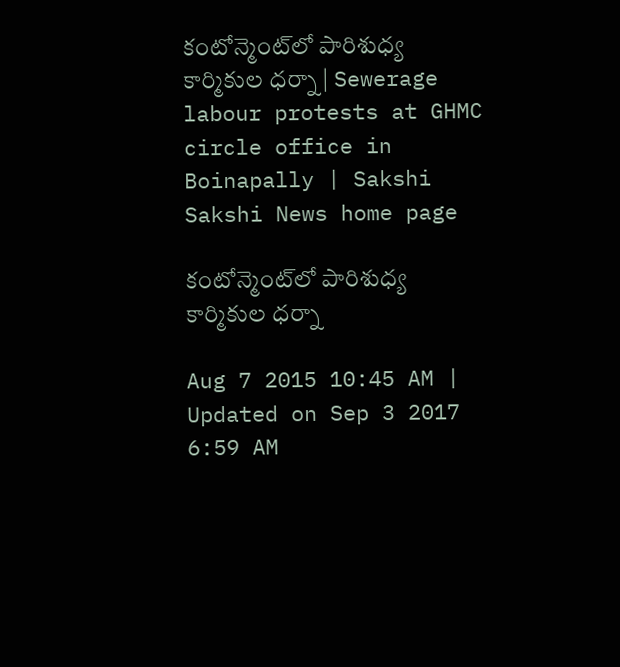కంటోన్మెంట్‌లో పారిశుధ్య కార్మికుల ధర్నా | Sewerage labour protests at GHMC circle office in Boinapally | Sakshi
Sakshi News home page

కంటోన్మెంట్‌లో పారిశుధ్య కార్మికుల ధర్నా

Aug 7 2015 10:45 AM | Updated on Sep 3 2017 6:59 AM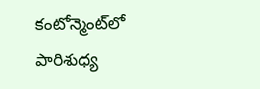కంటోన్మెంట్‌లో పారిశుధ్య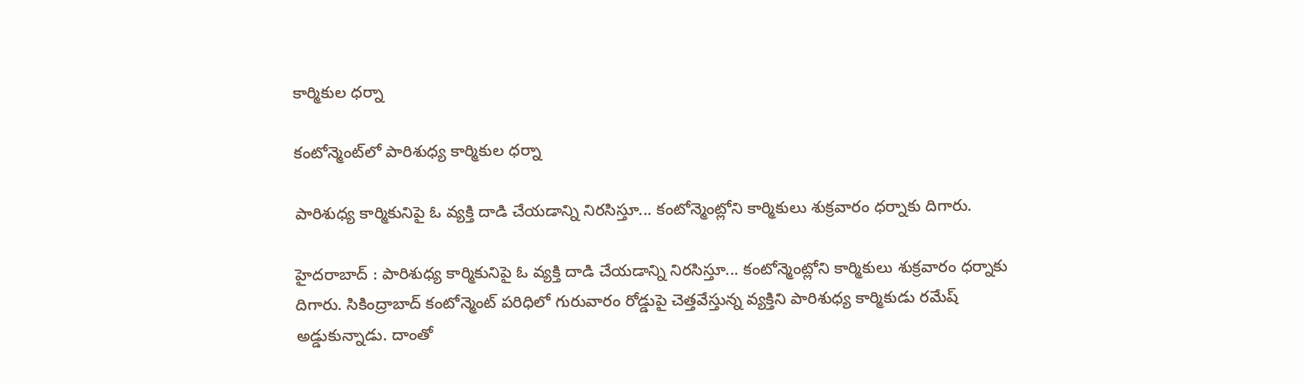కార్మికుల ధర్నా

కంటోన్మెంట్‌లో పారిశుధ్య కార్మికుల ధర్నా

పారిశుధ్య కార్మికునిపై ఓ వ్యక్తి దాడి చేయడాన్ని నిరసిస్తూ... కంటోన్మెంట్లోని కార్మికులు శుక్రవారం ధర్నాకు దిగారు.

హైదరాబాద్ : పారిశుధ్య కార్మికునిపై ఓ వ్యక్తి దాడి చేయడాన్ని నిరసిస్తూ... కంటోన్మెంట్లోని కార్మికులు శుక్రవారం ధర్నాకు దిగారు. సికింద్రాబాద్ కంటోన్మెంట్ పరిధిలో గురువారం రోడ్డుపై చెత్తవేస్తున్న వ్యక్తిని పారిశుధ్య కార్మికుడు రమేష్ అడ్డుకున్నాడు. దాంతో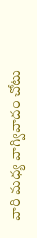వారి మధ్య వాగ్వివాదం చోటు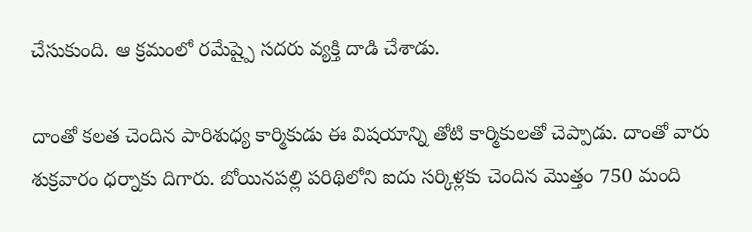చేసుకుంది. ఆ క్రమంలో రమేష్పై సదరు వ్యక్తి దాడి చేశాడు.

దాంతో కలత చెందిన పారిశుధ్య కార్మికుడు ఈ విషయాన్ని తోటి కార్మికులతో చెప్పాడు. దాంతో వారు శుక్రవారం ధర్నాకు దిగారు. బోయినపల్లి పరిథిలోని ఐదు సర్కిళ్లకు చెందిన మొత్తం 750 మంది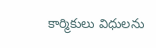కార్మికులు విధులను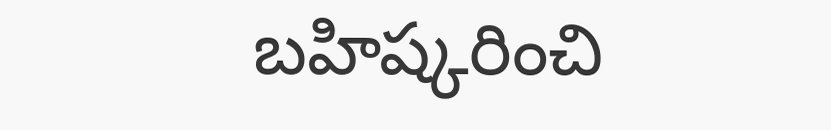బహిష్కరించి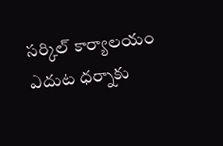సర్కిల్ కార్యాలయం ఎదుట ధర్నాకు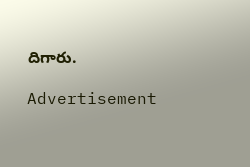దిగారు.

Advertisement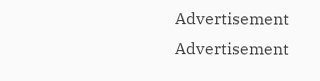Advertisement
Advertisement